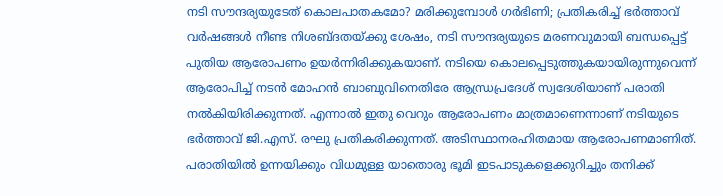നടി സൗന്ദര്യയുടേത് കൊലപാതകമോ? മരിക്കുമ്പോൾ ഗർഭിണി; പ്രതികരിച്ച് ഭർത്താവ്
വർഷങ്ങൾ നീണ്ട നിശബ്ദതയ്ക്കു ശേഷം, നടി സൗന്ദര്യയുടെ മരണവുമായി ബന്ധപ്പെട്ട് പുതിയ ആരോപണം ഉയർന്നിരിക്കുകയാണ്. നടിയെ കൊലപ്പെടുത്തുകയായിരുന്നുവെന്ന് ആരോപിച്ച് നടൻ മോഹൻ ബാബുവിനെതിരേ ആന്ധ്രപ്രദേശ് സ്വദേശിയാണ് പരാതി നൽകിയിരിക്കുന്നത്. എന്നാൽ ഇതു വെറും ആരോപണം മാത്രമാണെന്നാണ് നടിയുടെ ഭർത്താവ് ജി.എസ്. രഘു പ്രതികരിക്കുന്നത്. അടിസ്ഥാനരഹിതമായ ആരോപണമാണിത്. പരാതിയിൽ ഉന്നയിക്കും വിധമുള്ള യാതൊരു ഭൂമി ഇടപാടുകളെക്കുറിച്ചും തനിക്ക്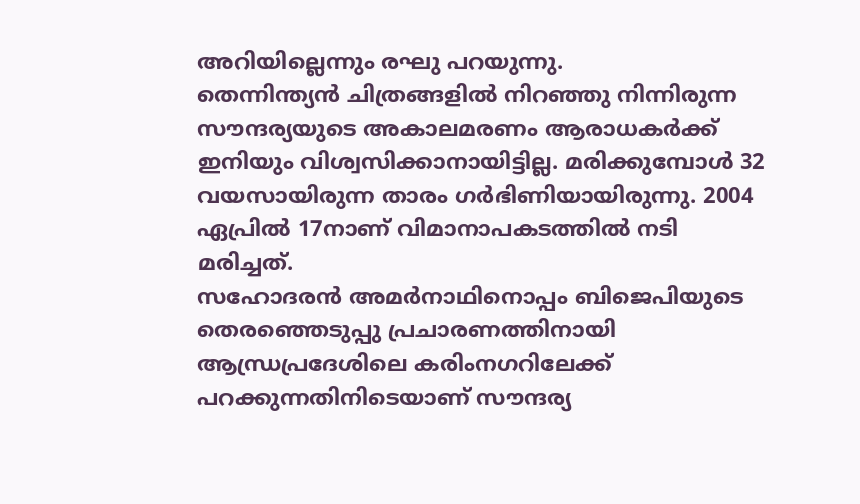അറിയില്ലെന്നും രഘു പറയുന്നു.
തെന്നിന്ത്യൻ ചിത്രങ്ങളിൽ നിറഞ്ഞു നിന്നിരുന്ന സൗന്ദര്യയുടെ അകാലമരണം ആരാധകർക്ക് ഇനിയും വിശ്വസിക്കാനായിട്ടില്ല. മരിക്കുമ്പോൾ 32 വയസായിരുന്ന താരം ഗർഭിണിയായിരുന്നു. 2004 ഏപ്രിൽ 17നാണ് വിമാനാപകടത്തിൽ നടി മരിച്ചത്.
സഹോദരൻ അമർനാഥിനൊപ്പം ബിജെപിയുടെ തെരഞ്ഞെടുപ്പു പ്രചാരണത്തിനായി ആന്ധ്രപ്രദേശിലെ കരിംനഗറിലേക്ക് പറക്കുന്നതിനിടെയാണ് സൗന്ദര്യ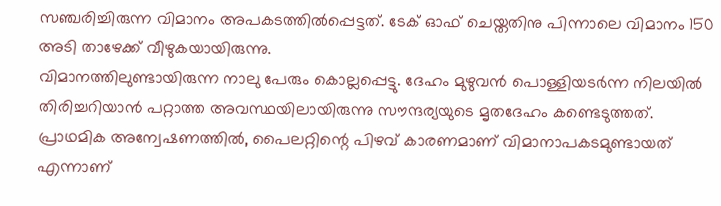സഞ്ചരിച്ചിരുന്ന വിമാനം അപകടത്തിൽപ്പെട്ടത്. ടേക് ഓഫ് ചെയ്തതിനു പിന്നാലെ വിമാനം 150 അടി താഴേക്ക് വീഴുകയായിരുന്നു.
വിമാനത്തിലുണ്ടായിരുന്ന നാലു പേരും കൊല്ലപ്പെട്ടു. ദേഹം മുഴുവൻ പൊള്ളിയടർന്ന നിലയിൽ തിരിച്ചറിയാൻ പറ്റാത്ത അവസ്ഥയിലായിരുന്നു സൗന്ദര്യയുടെ മൃതദേഹം കണ്ടെടുത്തത്. പ്രാഥമിക അന്വേഷണത്തിൽ, പൈലറ്റിന്റെ പിഴവ് കാരണമാണ് വിമാനാപകടമുണ്ടായത് എന്നാണ്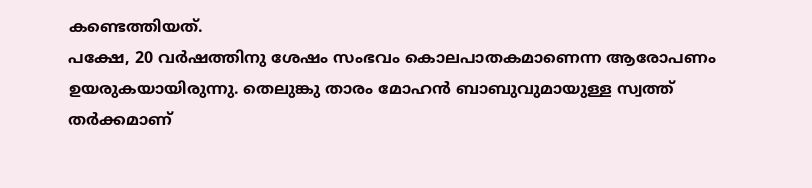കണ്ടെത്തിയത്.
പക്ഷേ, 20 വർഷത്തിനു ശേഷം സംഭവം കൊലപാതകമാണെന്ന ആരോപണം ഉയരുകയായിരുന്നു. തെലുങ്കു താരം മോഹൻ ബാബുവുമായുള്ള സ്വത്ത് തർക്കമാണ്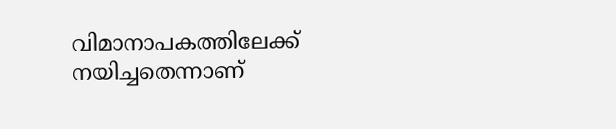വിമാനാപകത്തിലേക്ക് നയിച്ചതെന്നാണ്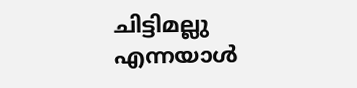ചിട്ടിമല്ലു എന്നയാൾ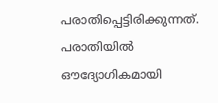പരാതിപ്പെട്ടിരിക്കുന്നത്. പരാതിയിൽ ഔദ്യോഗികമായി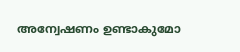അന്വേഷണം ഉണ്ടാകുമോ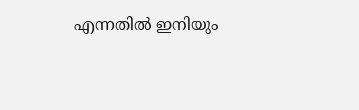എന്നതിൽ ഇനിയും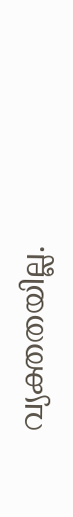വ്യക്തതയില്ല.